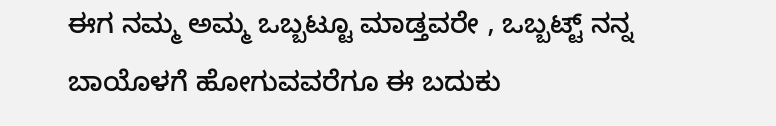ಈಗ ನಮ್ಮ ಅಮ್ಮ ಒಬ್ಬಟ್ಟೂ ಮಾಡ್ತವರೇ , ಒಬ್ಬಟ್ಟ್ ನನ್ನ ಬಾಯೊಳಗೆ ಹೋಗುವವರೆಗೂ ಈ ಬದುಕು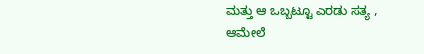ಮತ್ತು ಆ ಒಬ್ಬಟ್ಟೂ ಎರಡು ಸತ್ಯ , ಆಮೇಲೆ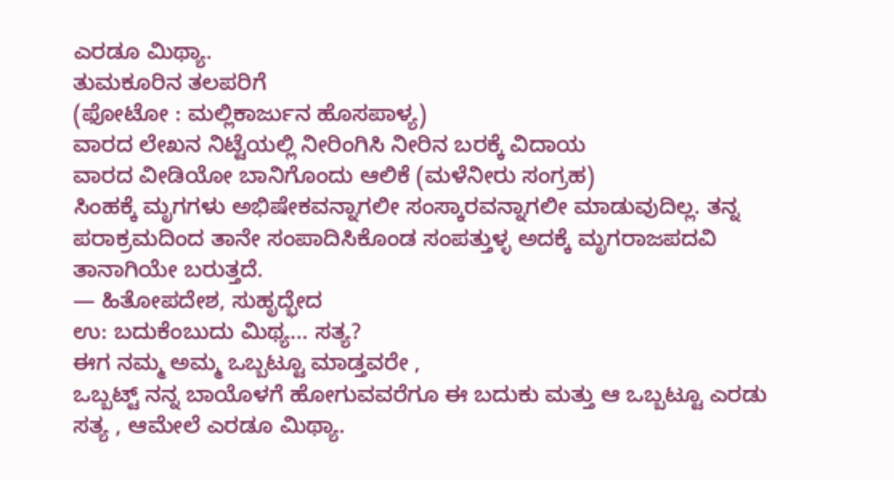ಎರಡೂ ಮಿಥ್ಯಾ.
ತುಮಕೂರಿನ ತಲಪರಿಗೆ
(ಫೋಟೋ : ಮಲ್ಲಿಕಾರ್ಜುನ ಹೊಸಪಾಳ್ಯ)
ವಾರದ ಲೇಖನ ನಿಟ್ಟೆಯಲ್ಲಿ ನೀರಿಂಗಿಸಿ ನೀರಿನ ಬರಕ್ಕೆ ವಿದಾಯ
ವಾರದ ವೀಡಿಯೋ ಬಾನಿಗೊಂದು ಆಲಿಕೆ (ಮಳೆನೀರು ಸಂಗ್ರಹ)
ಸಿಂಹಕ್ಕೆ ಮೃಗಗಳು ಅಭಿಷೇಕವನ್ನಾಗಲೀ ಸಂಸ್ಕಾರವನ್ನಾಗಲೀ ಮಾಡುವುದಿಲ್ಲ. ತನ್ನ ಪರಾಕ್ರಮದಿಂದ ತಾನೇ ಸಂಪಾದಿಸಿಕೊಂಡ ಸಂಪತ್ತುಳ್ಳ ಅದಕ್ಕೆ ಮೃಗರಾಜಪದವಿ ತಾನಾಗಿಯೇ ಬರುತ್ತದೆ.
— ಹಿತೋಪದೇಶ, ಸುಹೃದ್ಭೇದ
ಉ: ಬದುಕೆಂಬುದು ಮಿಥ್ಯ... ಸತ್ಯ?
ಈಗ ನಮ್ಮ ಅಮ್ಮ ಒಬ್ಬಟ್ಟೂ ಮಾಡ್ತವರೇ ,
ಒಬ್ಬಟ್ಟ್ ನನ್ನ ಬಾಯೊಳಗೆ ಹೋಗುವವರೆಗೂ ಈ ಬದುಕು ಮತ್ತು ಆ ಒಬ್ಬಟ್ಟೂ ಎರಡು ಸತ್ಯ , ಆಮೇಲೆ ಎರಡೂ ಮಿಥ್ಯಾ.